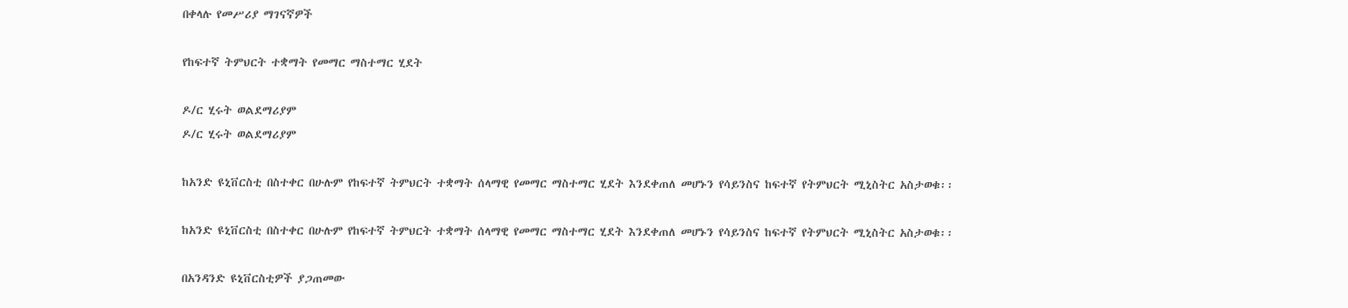በቀላሉ የመሥሪያ ማገናኛዎች

የከፍተኛ ትምህርት ተቋማት የመማር ማስተማር ሂደት

ዶ/ር ሂሩት ወልደማሪያም
ዶ/ር ሂሩት ወልደማሪያም

ከአንድ ዩኒቨርስቲ በስተቀር በሁሉም የከፍተኛ ትምህርት ተቋማት ሰላማዊ የመማር ማስተማር ሂደት እንደቀጠለ መሆኑን የሳይንስና ከፍተኛ የትምህርት ሚኒስትር አስታወቁ፡፡

ከአንድ ዩኒቨርስቲ በስተቀር በሁሉም የከፍተኛ ትምህርት ተቋማት ሰላማዊ የመማር ማስተማር ሂደት እንደቀጠለ መሆኑን የሳይንስና ከፍተኛ የትምህርት ሚኒስትር አስታወቁ፡፡

በአንዳንድ ዩኒቨርስቲዎች ያጋጠመው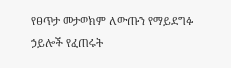የፀጥታ መታወክም ለውጡን የማይደግፉ ኃይሎች የፈጠሩት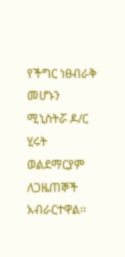የችግር ነፀብራቅ መሆኑን ሚኒስትሯ ዶ/ር ሂሩት ወልደማርያም ለጋዜጠኞች አብራርተዋል፡፡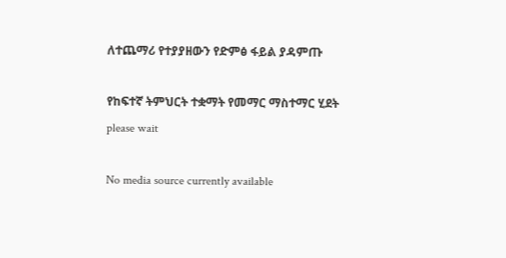ለተጨማሪ የተያያዘውን የድምፅ ፋይል ያዳምጡ

የከፍተኛ ትምህርት ተቋማት የመማር ማስተማር ሂደት
please wait

No media source currently available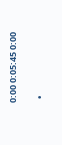0:00 0:05:45 0:00

  •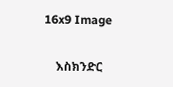16x9 Image

    እስክንድር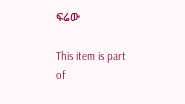ፍሬው

This item is part of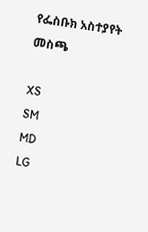የፌስቡክ አስተያየት መስጫ

XS
SM
MD
LG